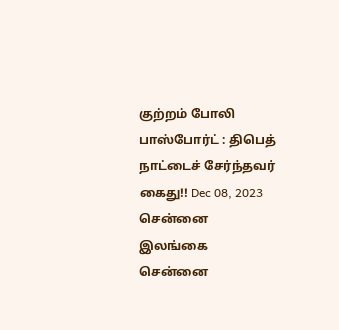குற்றம் போலி பாஸ்போர்ட் : திபெத் நாட்டைச் சேர்ந்தவர் கைது!! Dec 08, 2023 சென்னை இலங்கை சென்னை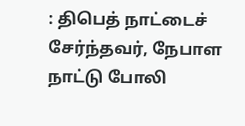: திபெத் நாட்டைச் சேர்ந்தவர், நேபாள நாட்டு போலி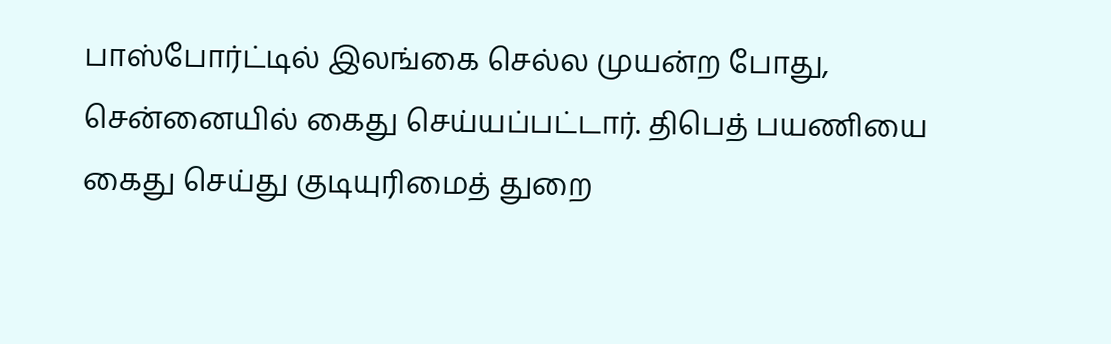பாஸ்போர்ட்டில் இலங்கை செல்ல முயன்ற போது, சென்னையில் கைது செய்யப்பட்டார். திபெத் பயணியை கைது செய்து குடியுரிமைத் துறை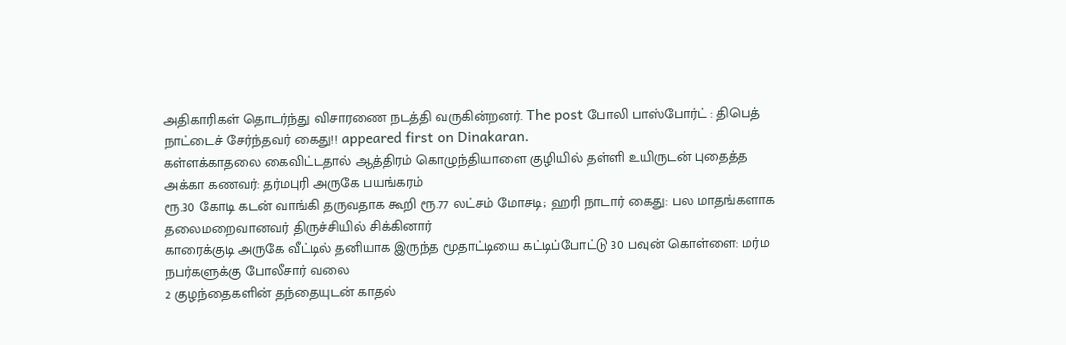அதிகாரிகள் தொடர்ந்து விசாரணை நடத்தி வருகின்றனர். The post போலி பாஸ்போர்ட் : திபெத் நாட்டைச் சேர்ந்தவர் கைது!! appeared first on Dinakaran.
கள்ளக்காதலை கைவிட்டதால் ஆத்திரம் கொழுந்தியாளை குழியில் தள்ளி உயிருடன் புதைத்த அக்கா கணவர்: தர்மபுரி அருகே பயங்கரம்
ரூ.30 கோடி கடன் வாங்கி தருவதாக கூறி ரூ.77 லட்சம் மோசடி; ஹரி நாடார் கைது: பல மாதங்களாக தலைமறைவானவர் திருச்சியில் சிக்கினார்
காரைக்குடி அருகே வீட்டில் தனியாக இருந்த மூதாட்டியை கட்டிப்போட்டு 30 பவுன் கொள்ளை: மர்ம நபர்களுக்கு போலீசார் வலை
2 குழந்தைகளின் தந்தையுடன் காதல்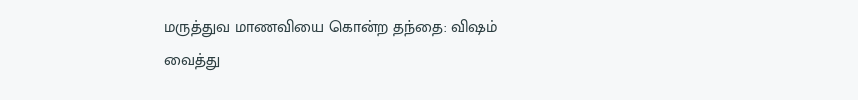மருத்துவ மாணவியை கொன்ற தந்தை: விஷம் வைத்து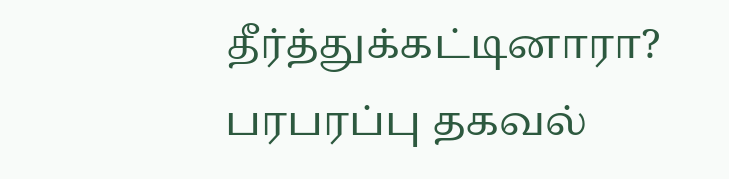தீர்த்துக்கட்டினாரா? பரபரப்பு தகவல்